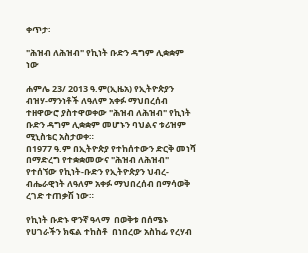ቀጥታ፡

"ሕዝብ ለሕዝብ" የኪነት ቡድን ዳግም ሊቋቋም ነው

ሐምሌ 23/ 2013 ዓ.ም(ኢዜአ) የኢትዮጵያን ብዝሃ-ማንነቶች ለዓለም አቀፉ ማህበረሰብ ተዘዋውሮ ያስተዋወቀው "ሕዝብ ለሕዝብ" የኪነት ቡድን ዳግም ሊቋቋም መሆኑን ባህልና ቱሪዝም ሚኒስቴር አስታወቀ።
በ1977 ዓ.ም በኢትዮጵያ የተከሰተውን ድርቅ መነሻ በማድረግ የተቋቋመውና "ሕዝብ ለሕዝብ" የተሰኘው የኪነት-ቡድን የኢትዮጵያን ህብረ-ብሔራዊነት ለዓለም አቀፉ ማህበረሰብ በማሳወቅ ረገድ ተጠቃሽ ነው።

የኪነት ቡድኑ ዋንኛ ዓላማ  በወቅቱ በሰሜኑ የሀገራችን ክፍል ተከስቶ  በነበረው አስከፊ የረሃብ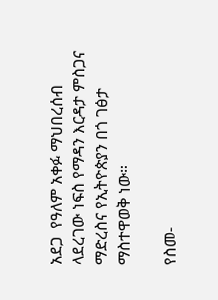አደጋ  የዓለም አቀፉ ማህበረሰብ ላደረገው ነፍስ የማዳን እርዳታ ምስጋና ማድረስና የኢትዮጵያን በጎ ገፅታ ማስተዋወቅ ነው።

የስመ-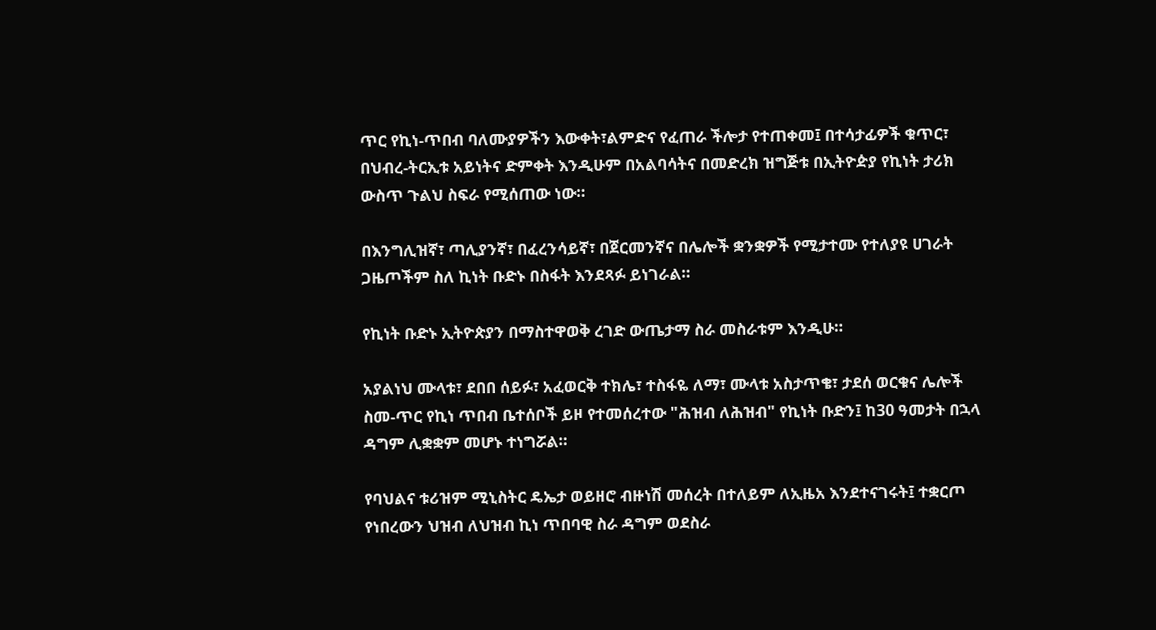ጥር የኪነ-ጥበብ ባለሙያዎችን እውቀት፣ልምድና የፈጠራ ችሎታ የተጠቀመ፤ በተሳታፊዎች ቁጥር፣ በህብረ-ትርኢቱ አይነትና ድምቀት እንዲሁም በአልባሳትና በመድረክ ዝግጅቱ በኢትዮዽያ የኪነት ታሪክ ውስጥ ጉልህ ስፍራ የሚሰጠው ነው።

በእንግሊዝኛ፣ ጣሊያንኛ፣ በፈረንሳይኛ፣ በጀርመንኛና በሌሎች ቋንቋዎች የሚታተሙ የተለያዩ ሀገራት  ጋዜጦችም ስለ ኪነት ቡድኑ በስፋት እንደጻፉ ይነገራል።

የኪነት ቡድኑ ኢትዮጵያን በማስተዋወቅ ረገድ ውጤታማ ስራ መስራቱም እንዲሁ።

አያልነህ ሙላቱ፣ ደበበ ሰይፉ፣ አፈወርቅ ተክሌ፣ ተስፋዬ ለማ፣ ሙላቱ አስታጥቄ፣ ታደሰ ወርቁና ሌሎች ስመ-ጥር የኪነ ጥበብ ቤተሰቦች ይዞ የተመሰረተው "ሕዝብ ለሕዝብ" የኪነት ቡድን፤ ከ30 ዓመታት በኋላ ዳግም ሊቋቋም መሆኑ ተነግሯል።

የባህልና ቱሪዝም ሚኒስትር ዴኤታ ወይዘሮ ብዙነሽ መሰረት በተለይም ለኢዜአ እንደተናገሩት፤ ተቋርጦ የነበረውን ህዝብ ለህዝብ ኪነ ጥበባዊ ስራ ዳግም ወደስራ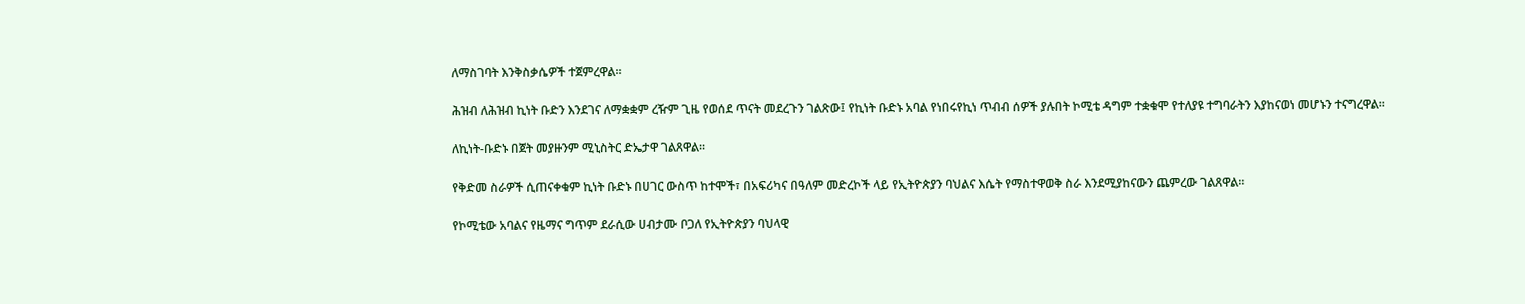ለማስገባት እንቅስቃሴዎች ተጀምረዋል።

ሕዝብ ለሕዝብ ኪነት ቡድን እንደገና ለማቋቋም ረዥም ጊዜ የወሰደ ጥናት መደረጉን ገልጽው፤ የኪነት ቡድኑ አባል የነበሩየኪነ ጥብብ ሰዎች ያሉበት ኮሚቴ ዳግም ተቋቁሞ የተለያዩ ተግባራትን እያከናወነ መሆኑን ተናግረዋል።

ለኪነት-ቡድኑ በጀት መያዙንም ሚኒስትር ድኤታዋ ገልጸዋል።

የቅድመ ስራዎች ሲጠናቀቁም ኪነት ቡድኑ በሀገር ውስጥ ከተሞች፣ በአፍሪካና በዓለም መድረኮች ላይ የኢትዮጵያን ባህልና እሴት የማስተዋወቅ ስራ እንደሚያከናውን ጨምረው ገልጸዋል።

የኮሚቴው አባልና የዜማና ግጥም ደራሲው ሀብታሙ ቦጋለ የኢትዮጵያን ባህላዊ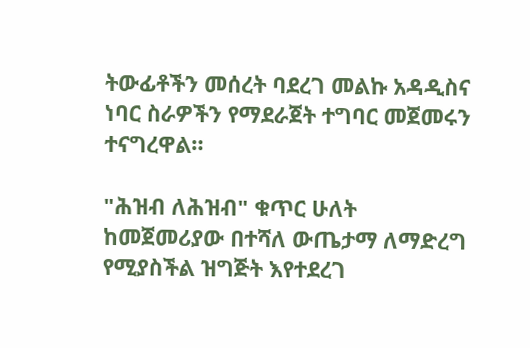ትውፊቶችን መሰረት ባደረገ መልኩ አዳዲስና ነባር ስራዎችን የማደራጀት ተግባር መጀመሩን ተናግረዋል።

"ሕዝብ ለሕዝብ" ቁጥር ሁለት ከመጀመሪያው በተሻለ ውጤታማ ለማድረግ የሚያስችል ዝግጅት እየተደረገ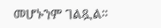መሆኑንም ገልጿል።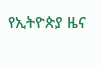የኢትዮጵያ ዜና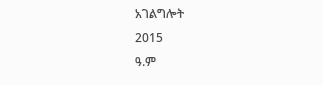አገልግሎት
2015
ዓ.ም